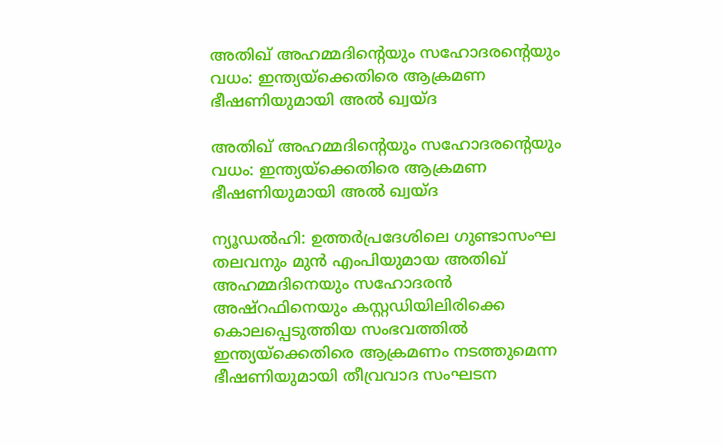അതിഖ് അഹമ്മദിന്റെയും സഹോദരന്റെയും വധം: ഇന്ത്യയ്ക്കെതിരെ ആക്രമണ ഭീഷണിയുമായി അല്‍ ഖ്വയ്ദ

അതിഖ് അഹമ്മദിന്റെയും സഹോദരന്റെയും വധം: ഇന്ത്യയ്ക്കെതിരെ ആക്രമണ ഭീഷണിയുമായി അല്‍ ഖ്വയ്ദ

ന്യൂഡല്‍ഹി: ഉത്തര്‍പ്രദേശിലെ ഗുണ്ടാസംഘ തലവനും മുന്‍ എംപിയുമായ അതിഖ് അഹമ്മദിനെയും സഹോദരന്‍ അഷ്റഫിനെയും കസ്റ്റഡിയിലിരിക്കെ കൊലപ്പെടുത്തിയ സംഭവത്തില്‍ ഇന്ത്യയ്ക്കെതിരെ ആക്രമണം നടത്തുമെന്ന ഭീഷണിയുമായി തീവ്രവാദ സംഘടന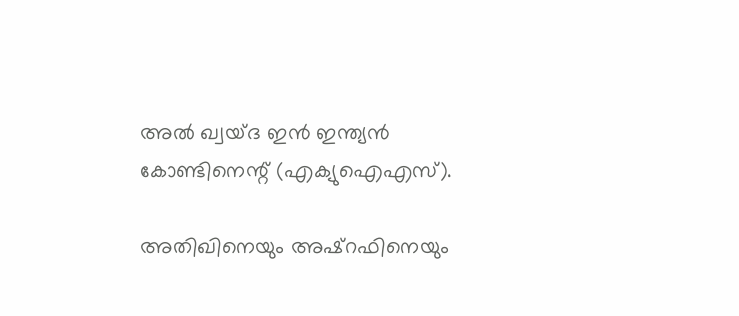അല്‍ ഖ്വയ്ദ ഇന്‍ ഇന്ത്യന്‍ കോണ്ടിനെന്റ് (എക്യുഐഎസ്).

അതിഖിനെയും അഷ്റഫിനെയും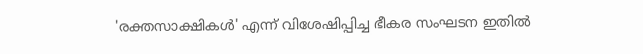'രക്തസാക്ഷികള്‍' എന്ന് വിശേഷിപ്പിച്ച ഭീകര സംഘടന ഇതില്‍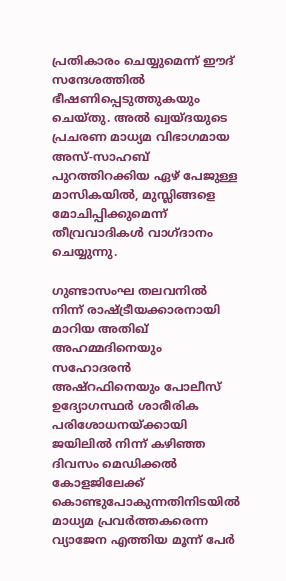പ്രതികാരം ചെയ്യുമെന്ന് ഈദ് സന്ദേശത്തില്‍ ഭീഷണിപ്പെടുത്തുകയും ചെയ്തു. അല്‍ ഖ്വയ്ദയുടെ പ്രചരണ മാധ്യമ വിഭാഗമായ അസ്-സാഹബ് പുറത്തിറക്കിയ ഏഴ് പേജുള്ള മാസികയില്‍, മുസ്ലിങ്ങളെ മോചിപ്പിക്കുമെന്ന് തീവ്രവാദികള്‍ വാഗ്ദാനം ചെയ്യുന്നു.

ഗുണ്ടാസംഘ തലവനില്‍ നിന്ന് രാഷ്ട്രീയക്കാരനായി മാറിയ അതിഖ് അഹമ്മദിനെയും സഹോദരന്‍ അഷ്റഫിനെയും പോലീസ് ഉദ്യോഗസ്ഥര്‍ ശാരീരിക പരിശോധനയ്ക്കായി ജയിലില്‍ നിന്ന് കഴിഞ്ഞ ദിവസം മെഡിക്കല്‍ കോളജിലേക്ക് കൊണ്ടുപോകുന്നതിനിടയില്‍ മാധ്യമ പ്രവര്‍ത്തകരെന്ന വ്യാജേന എത്തിയ മൂന്ന് പേര്‍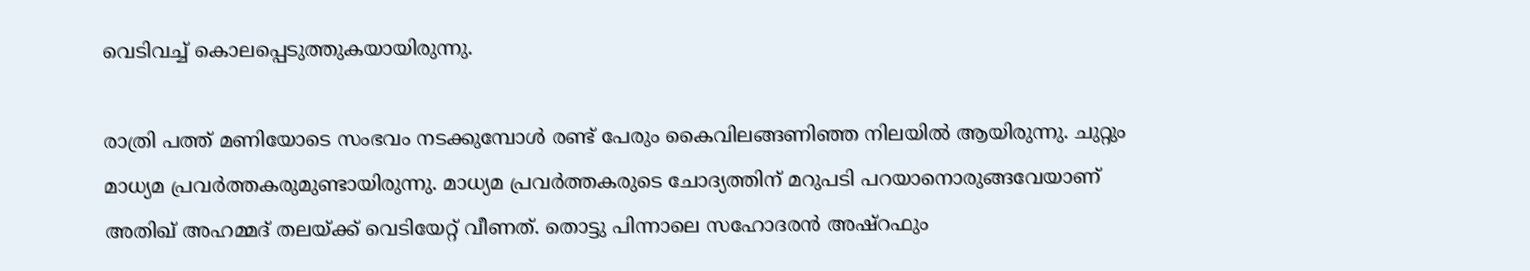വെടിവച്ച് കൊലപ്പെടുത്തുകയായിരുന്നു.

രാത്രി പത്ത് മണിയോടെ സംഭവം നടക്കുമ്പോള്‍ രണ്ട് പേരും കൈവിലങ്ങണിഞ്ഞ നിലയില്‍ ആയിരുന്നു. ചുറ്റും മാധ്യമ പ്രവര്‍ത്തകരുമുണ്ടായിരുന്നു. മാധ്യമ പ്രവര്‍ത്തകരുടെ ചോദ്യത്തിന് മറുപടി പറയാനൊരുങ്ങവേയാണ് അതിഖ് അഹമ്മദ് തലയ്ക്ക് വെടിയേറ്റ് വീണത്. തൊട്ടു പിന്നാലെ സഹോദരന്‍ അഷ്‌റഫും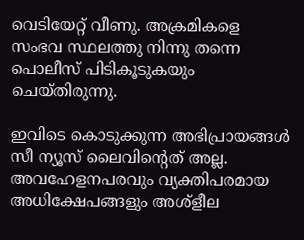വെടിയേറ്റ് വീണു. അക്രമികളെ സംഭവ സ്ഥലത്തു നിന്നു തന്നെ പൊലീസ് പിടികൂടുകയും ചെയ്തിരുന്നു.

ഇവിടെ കൊടുക്കുന്ന അഭിപ്രായങ്ങള്‍ സീ ന്യൂസ് ലൈവിന്റെത് അല്ല. അവഹേളനപരവും വ്യക്തിപരമായ അധിക്ഷേപങ്ങളും അശ്‌ളീല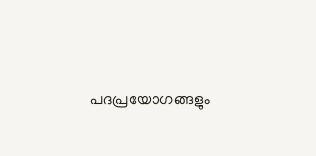പദപ്രയോഗങ്ങളും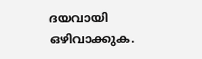ദയവായി ഒഴിവാക്കുക.